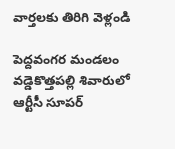వార్తలకు తిరిగి వెళ్లండి

పెద్దవంగర మండలం వడ్డెకొత్తపల్లి శివారులో ఆర్టీసీ సూపర్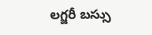లగ్జరీ బస్సు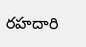రహదారి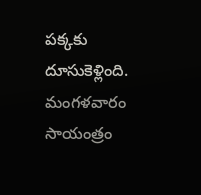పక్కకు దూసుకెళ్లింది. మంగళవారం సాయంత్రం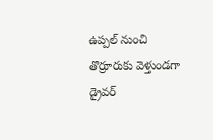ఉప్పల్ నుంచి తొర్రూరుకు వెళ్తుండగా డ్రైవర్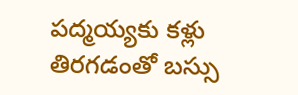పద్మయ్యకు కళ్లు తిరగడంతో బస్సు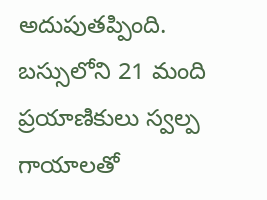అదుపుతప్పింది.
బస్సులోని 21 మంది ప్రయాణికులు స్వల్ప గాయాలతో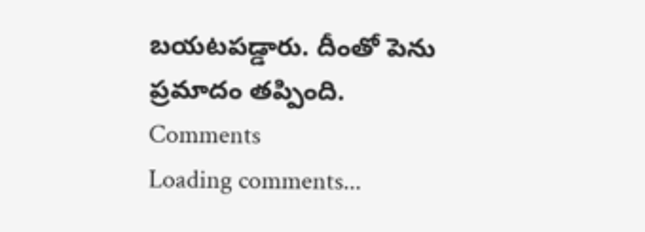బయటపడ్డారు. దీంతో పెను ప్రమాదం తప్పింది.
Comments
Loading comments...